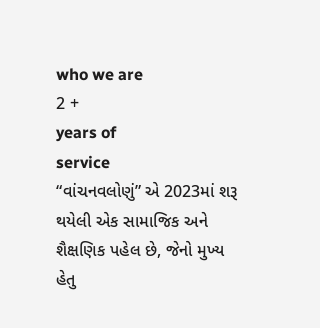who we are
2 +
years of
service
“વાંચનવલોણું” એ 2023માં શરૂ થયેલી એક સામાજિક અને શૈક્ષણિક પહેલ છે, જેનો મુખ્ય હેતુ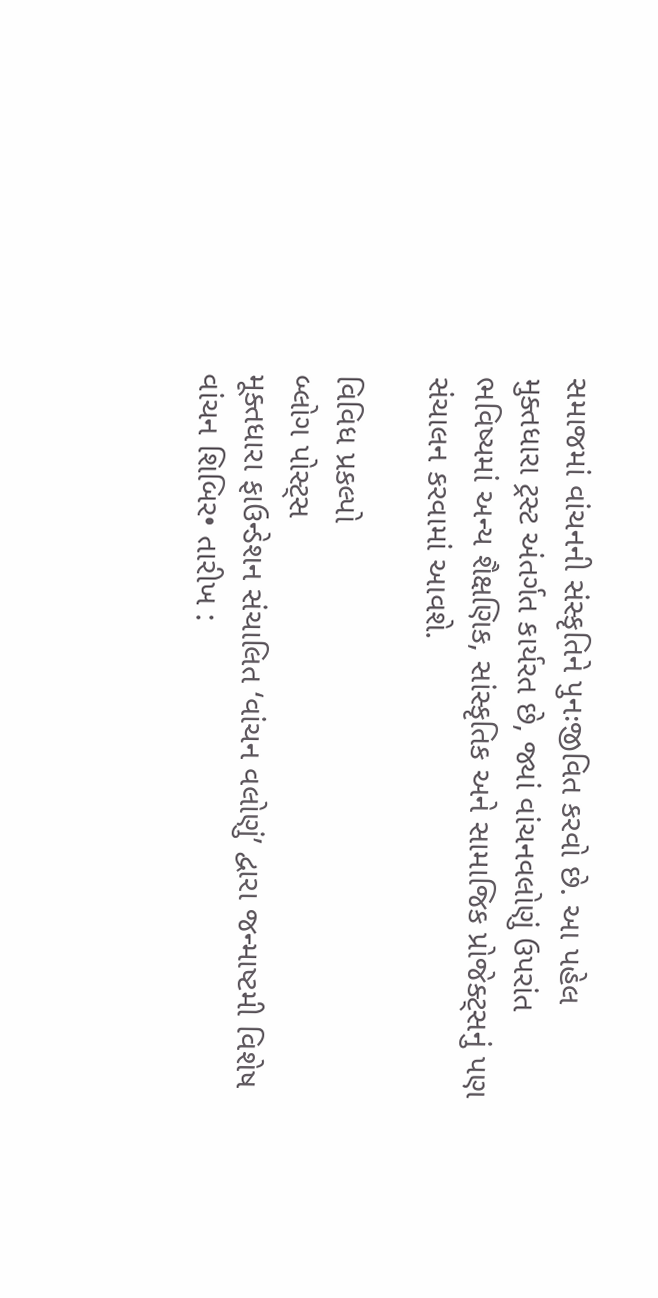સમાજમાં વાંચનની સંસ્કૃતિને પુનઃજીવિત કરવો છે. આ પહેલ મુક્તધારા ટ્રસ્ટ અંતર્ગત કાર્યરત છે, જ્યાં વાંચનવલોણું ઉપરાંત ભવિષ્યમાં અન્ય શૈક્ષણિક, સાંસ્કૃતિક અને સામાજિક પ્રોજેક્ટ્સનું પણ સંચાલન કરવામાં આવશે.

વિવિધ પ્રકલ્પો
બ્લોગ પોસ્ટ્સ
મૂક્તધારા ફાઉન્ડેશન સંચાલિત ‘વાંચન વલોણું’ દ્વારા જન્માષ્ટમી વિશેષ વાંચન શિબિર• તારીખ :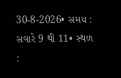30-8-2026• સમય : સવારે 9 થી 11• સ્થળ :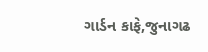ગાર્ડન કાફે,જુનાગઢ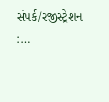સંપર્ક/રજીસ્ટ્રેશન :…